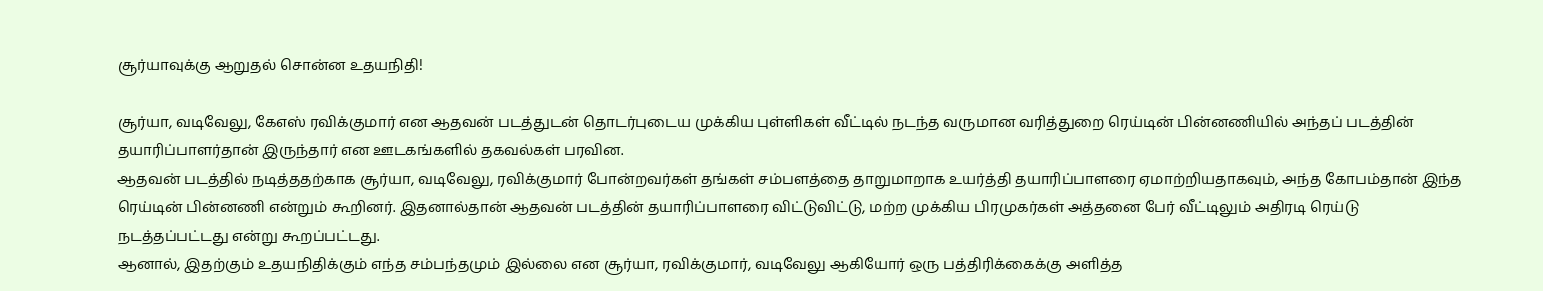சூர்யாவுக்கு ஆறுதல் சொன்ன உதயநிதி!

சூர்யா, வடிவேலு, கேஎஸ் ரவிக்குமார் என ஆதவன் படத்துடன் தொடர்புடைய முக்கிய புள்ளிகள் வீட்டில் நடந்த வருமான வரித்துறை ரெய்டின் பின்னணியில் அந்தப் படத்தின் தயாரிப்பாளர்தான் இருந்தார் என ஊடகங்களில் தகவல்கள் பரவின.
ஆதவன் படத்தில் நடித்ததற்காக சூர்யா, வடிவேலு, ரவிக்குமார் போன்றவர்கள் தங்கள் சம்பளத்தை தாறுமாறாக உயர்த்தி தயாரிப்பாளரை ஏமாற்றியதாகவும், அந்த கோபம்தான் இந்த ரெய்டின் பின்னணி என்றும் கூறினர். இதனால்தான் ஆதவன் படத்தின் தயாரிப்பாளரை விட்டுவிட்டு, மற்ற முக்கிய பிரமுகர்கள் அத்தனை பேர் வீட்டிலும் அதிரடி ரெய்டு நடத்தப்பட்டது என்று கூறப்பட்டது.
ஆனால், இதற்கும் உதயநிதிக்கும் எந்த சம்பந்தமும் இல்லை என சூர்யா, ரவிக்குமார், வடிவேலு ஆகியோர் ஒரு பத்திரிக்கைக்கு அளித்த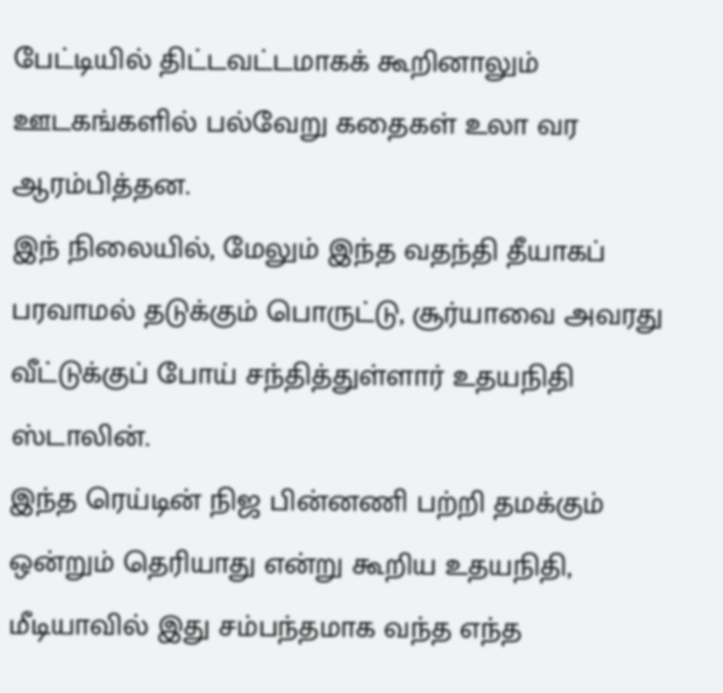பேட்டியில் திட்டவட்டமாகக் கூறினாலும் ஊடகங்களில் பல்வேறு கதைகள் உலா வர ஆரம்பித்தன.
இந் நிலையில், மேலும் இந்த வதந்தி தீயாகப் பரவாமல் தடுக்கும் பொருட்டு, சூர்யாவை அவரது வீட்டுக்குப் போய் சந்தித்துள்ளார் உதயநிதி ஸ்டாலின்.
இந்த ரெய்டின் நிஜ பின்னணி பற்றி தமக்கும் ஒன்றும் தெரியாது என்று கூறிய உதயநிதி, மீடியாவில் இது சம்பந்தமாக வந்த எந்த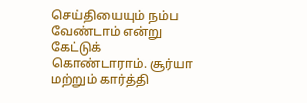செய்தியையும் நம்ப வேண்டாம் என்று கேட்டுக் கொண்டாராம். சூர்யா மற்றும் கார்த்தி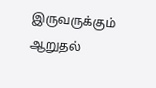இருவருக்கும் ஆறுதல்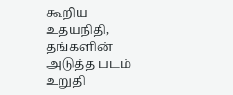கூறிய உதயநிதி, தங்களின் அடுத்த படம் உறுதி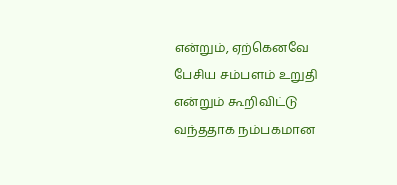என்றும், ஏற்கெனவே பேசிய சம்பளம் உறுதி என்றும் கூறிவிட்டு வந்ததாக நம்பகமான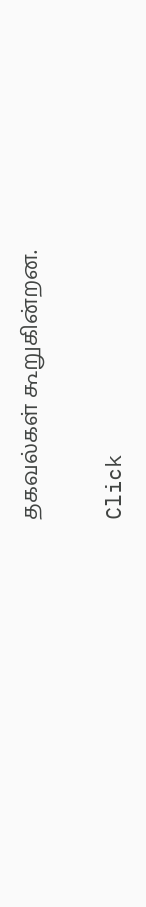தகவல்கள் கூறுகின்றன.


Click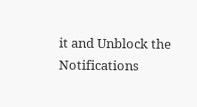it and Unblock the Notifications